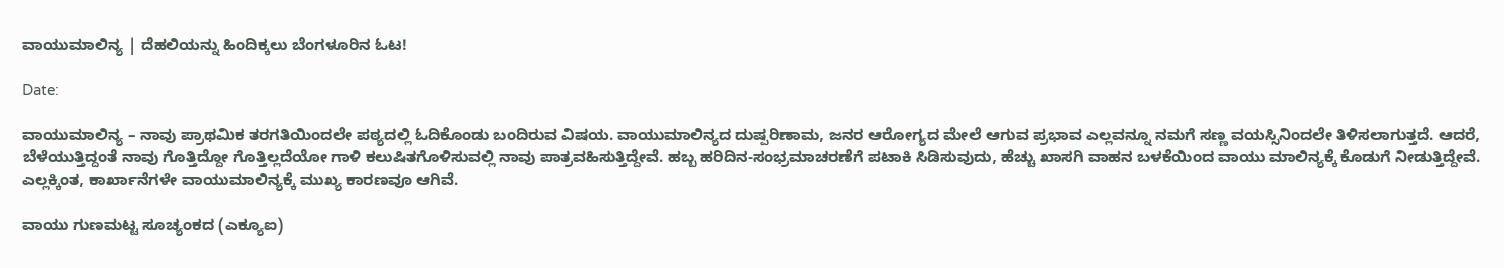ವಾಯುಮಾಲಿನ್ಯ | ದೆಹಲಿಯನ್ನು ಹಿಂದಿಕ್ಕಲು ಬೆಂಗಳೂರಿನ ಓಟ!

Date:

ವಾಯುಮಾಲಿನ್ಯ – ನಾವು ಪ್ರಾಥಮಿಕ ತರಗತಿಯಿಂದಲೇ ಪಠ್ಯದಲ್ಲಿ ಓದಿಕೊಂಡು ಬಂದಿರುವ ವಿಷಯ. ವಾಯುಮಾಲಿನ್ಯದ ದುಷ್ಪರಿಣಾಮ, ಜನರ ಆರೋಗ್ಯದ ಮೇಲೆ ಆಗುವ ಪ್ರಭಾವ ಎಲ್ಲವನ್ನೂ ನಮಗೆ ಸಣ್ಣ ವಯಸ್ಸಿನಿಂದಲೇ ತಿಳಿಸಲಾಗುತ್ತದೆ. ಆದರೆ, ಬೆಳೆಯುತ್ತಿದ್ದಂತೆ ನಾವು ಗೊತ್ತಿದ್ದೋ ಗೊತ್ತಿಲ್ಲದೆಯೋ ಗಾಳಿ ಕಲುಷಿತಗೊಳಿಸುವಲ್ಲಿ ನಾವು ಪಾತ್ರವಹಿಸುತ್ತಿದ್ದೇವೆ. ಹಬ್ಬ ಹರಿದಿನ-ಸಂಭ್ರಮಾಚರಣೆಗೆ ಪಟಾಕಿ ಸಿಡಿಸುವುದು, ಹೆಚ್ಚು ಖಾಸಗಿ ವಾಹನ ಬಳಕೆಯಿಂದ ವಾಯು ಮಾಲಿನ್ಯಕ್ಕೆ ಕೊಡುಗೆ ನೀಡುತ್ತಿದ್ದೇವೆ. ಎಲ್ಲಕ್ಕಿಂತ, ಕಾರ್ಖಾನೆಗಳೇ ವಾಯುಮಾಲಿನ್ಯಕ್ಕೆ ಮುಖ್ಯ ಕಾರಣವೂ ಆಗಿವೆ.

ವಾಯು ಗುಣಮಟ್ಟ ಸೂಚ್ಯಂಕದ (ಎಕ್ಯೂಐ)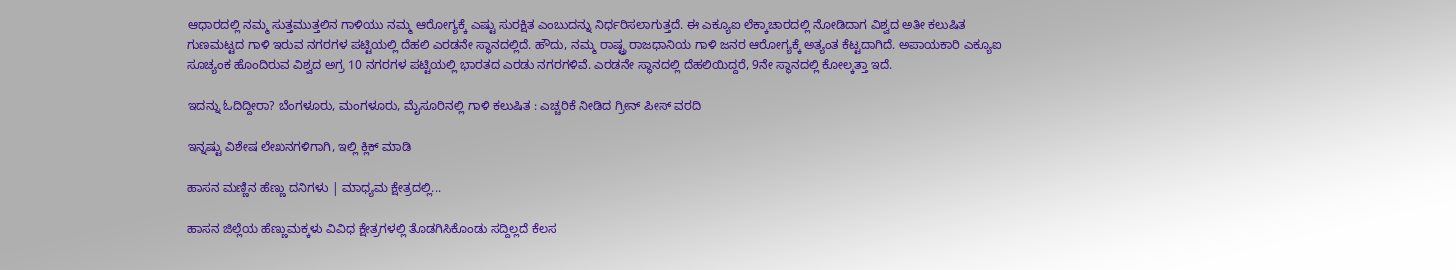ಆಧಾರದಲ್ಲಿ ನಮ್ಮ ಸುತ್ತಮುತ್ತಲಿನ ಗಾಳಿಯು ನಮ್ಮ ಆರೋಗ್ಯಕ್ಕೆ ಎಷ್ಟು ಸುರಕ್ಷಿತ ಎಂಬುದನ್ನು ನಿರ್ಧರಿಸಲಾಗುತ್ತದೆ. ಈ ಎಕ್ಯೂಐ ಲೆಕ್ಕಾಚಾರದಲ್ಲಿ ನೋಡಿದಾಗ ವಿಶ್ವದ ಅತೀ ಕಲುಷಿತ ಗುಣಮಟ್ಟದ ಗಾಳಿ ಇರುವ ನಗರಗಳ ಪಟ್ಟಿಯಲ್ಲಿ ದೆಹಲಿ ಎರಡನೇ ಸ್ಥಾನದಲ್ಲಿದೆ. ಹೌದು, ನಮ್ಮ ರಾಷ್ಟ್ರ ರಾಜಧಾನಿಯ ಗಾಳಿ ಜನರ ಆರೋಗ್ಯಕ್ಕೆ ಅತ್ಯಂತ ಕೆಟ್ಟದಾಗಿದೆ. ಅಪಾಯಕಾರಿ ಎಕ್ಯೂಐ ಸೂಚ್ಯಂಕ ಹೊಂದಿರುವ ವಿಶ್ವದ ಅಗ್ರ 10 ನಗರಗಳ ಪಟ್ಟಿಯಲ್ಲಿ ಭಾರತದ ಎರಡು ನಗರಗಳಿವೆ. ಎರಡನೇ ಸ್ಥಾನದಲ್ಲಿ ದೆಹಲಿಯಿದ್ದರೆ, 9ನೇ ಸ್ಥಾನದಲ್ಲಿ ಕೋಲ್ಕತ್ತಾ ಇದೆ.

ಇದನ್ನು ಓದಿದ್ದೀರಾ? ಬೆಂಗಳೂರು, ಮಂಗಳೂರು, ಮೈಸೂರಿನಲ್ಲಿ ಗಾಳಿ ಕಲುಷಿತ : ಎಚ್ಚರಿಕೆ ನೀಡಿದ ಗ್ರೀನ್ ಪೀಸ್ ವರದಿ

ಇನ್ನಷ್ಟು ವಿಶೇಷ ಲೇಖನಗಳಿಗಾಗಿ, ಇಲ್ಲಿ ಕ್ಲಿಕ್ ಮಾಡಿ

ಹಾಸನ ಮಣ್ಣಿನ ಹೆಣ್ಣು ದನಿಗಳು | ಮಾಧ್ಯಮ ಕ್ಷೇತ್ರದಲ್ಲಿ...

ಹಾಸನ ಜಿಲ್ಲೆಯ ಹೆಣ್ಣುಮಕ್ಕಳು ವಿವಿಧ ಕ್ಷೇತ್ರಗಳಲ್ಲಿ ತೊಡಗಿಸಿಕೊಂಡು ಸದ್ದಿಲ್ಲದೆ ಕೆಲಸ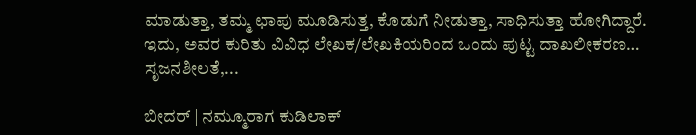ಮಾಡುತ್ತಾ, ತಮ್ಮ ಛಾಪು ಮೂಡಿಸುತ್ತ, ಕೊಡುಗೆ ನೀಡುತ್ತಾ, ಸಾಧಿಸುತ್ತಾ ಹೋಗಿದ್ದಾರೆ. ಇದು, ಅವರ ಕುರಿತು ವಿವಿಧ ಲೇಖಕ/ಲೇಖಕಿಯರಿಂದ ಒಂದು ಪುಟ್ಟ ದಾಖಲೀಕರಣ… ಸೃಜನಶೀಲತೆ,...

ಬೀದರ್ | ನಮ್ಮೂರಾಗ ಕುಡಿಲಾಕ್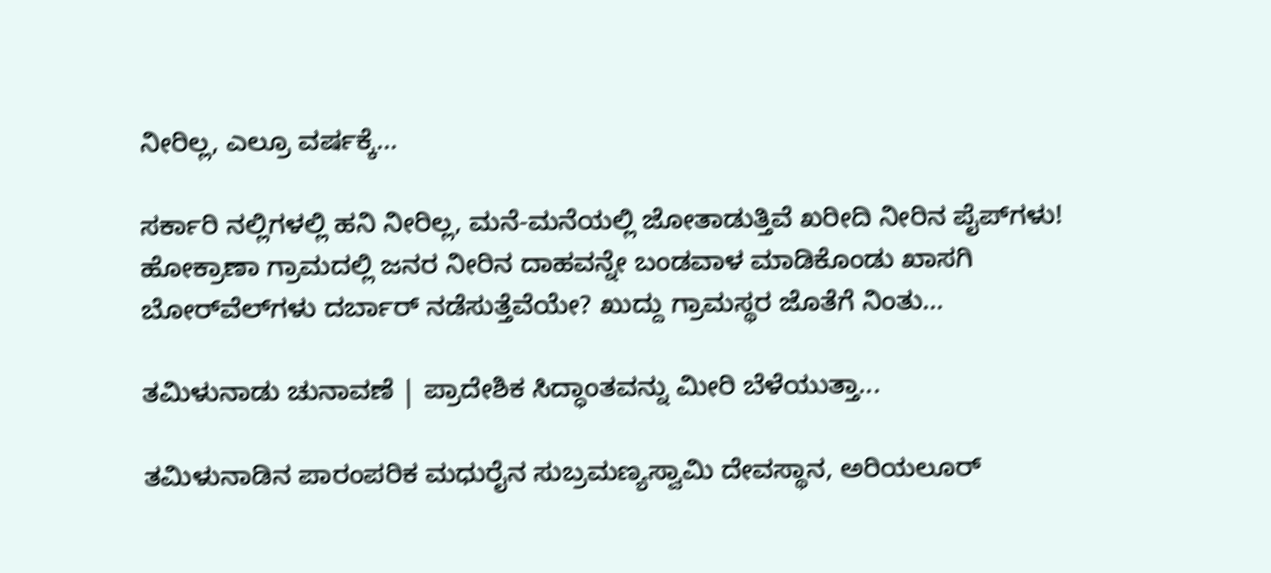ನೀರಿಲ್ಲ, ಎಲ್ರೂ ವರ್ಷಕ್ಕೆ...

ಸರ್ಕಾರಿ ನಲ್ಲಿಗಳಲ್ಲಿ ಹನಿ ನೀರಿಲ್ಲ, ಮನೆ-ಮನೆಯಲ್ಲಿ ಜೋತಾಡುತ್ತಿವೆ ಖರೀದಿ ನೀರಿನ ಪೈಪ್‌ಗಳು! ಹೋಕ್ರಾಣಾ ಗ್ರಾಮದಲ್ಲಿ ಜನರ ನೀರಿನ ದಾಹವನ್ನೇ ಬಂಡವಾಳ ಮಾಡಿಕೊಂಡು ಖಾಸಗಿ ಬೋರ್‌ವೆಲ್‌ಗಳು ದರ್ಬಾರ್‌ ನಡೆಸುತ್ತೆವೆಯೇ? ಖುದ್ದು ಗ್ರಾಮಸ್ಥರ ಜೊತೆಗೆ ನಿಂತು...

ತಮಿಳುನಾಡು ಚುನಾವಣೆ | ಪ್ರಾದೇಶಿಕ ಸಿದ್ಧಾಂತವನ್ನು ಮೀರಿ ಬೆಳೆಯುತ್ತಾ...

ತಮಿಳುನಾಡಿನ ಪಾರಂಪರಿಕ ಮಧುರೈನ ಸುಬ್ರಮಣ್ಯಸ್ವಾಮಿ ದೇವಸ್ಥಾನ, ಅರಿಯಲೂರ್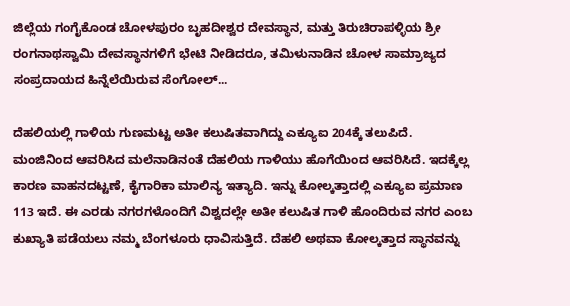ಜಿಲ್ಲೆಯ ಗಂಗೈಕೊಂಡ ಚೋಳಪುರಂ ಬೃಹದೀಶ್ವರ ದೇವಸ್ಥಾನ, ಮತ್ತು ತಿರುಚಿರಾಪಳ್ಳಿಯ ಶ್ರೀ ರಂಗನಾಥಸ್ವಾಮಿ ದೇವಸ್ಥಾನಗಳಿಗೆ ಭೇಟಿ ನೀಡಿದರೂ, ತಮಿಳುನಾಡಿನ ಚೋಳ ಸಾಮ್ರಾಜ್ಯದ ಸಂಪ್ರದಾಯದ ಹಿನ್ನೆಲೆಯಿರುವ ಸೆಂಗೋಲ್...

ದೆಹಲಿಯಲ್ಲಿ ಗಾಳಿಯ ಗುಣಮಟ್ಟ ಅತೀ ಕಲುಷಿತವಾಗಿದ್ದು ಎಕ್ಯೂಐ 204ಕ್ಕೆ ತಲುಪಿದೆ. ಮಂಜಿನಿಂದ ಆವರಿಸಿದ ಮಲೆನಾಡಿನಂತೆ ದೆಹಲಿಯ ಗಾಳಿಯು ಹೊಗೆಯಿಂದ ಆವರಿಸಿದೆ. ಇದಕ್ಕೆಲ್ಲ ಕಾರಣ ವಾಹನದಟ್ಟಣೆ, ಕೈಗಾರಿಕಾ ಮಾಲಿನ್ಯ ಇತ್ಯಾದಿ. ಇನ್ನು ಕೋಲ್ಕತ್ತಾದಲ್ಲಿ ಎಕ್ಯೂಐ ಪ್ರಮಾಣ 113 ಇದೆ. ಈ ಎರಡು ನಗರಗಳೊಂದಿಗೆ ವಿಶ್ವದಲ್ಲೇ ಅತೀ ಕಲುಷಿತ ಗಾಳಿ ಹೊಂದಿರುವ ನಗರ ಎಂಬ ಕುಖ್ಯಾತಿ ಪಡೆಯಲು ನಮ್ಮ ಬೆಂಗಳೂರು ಧಾವಿಸುತ್ತಿದೆ. ದೆಹಲಿ ಅಥವಾ ಕೋಲ್ಕತ್ತಾದ ಸ್ಥಾನವನ್ನು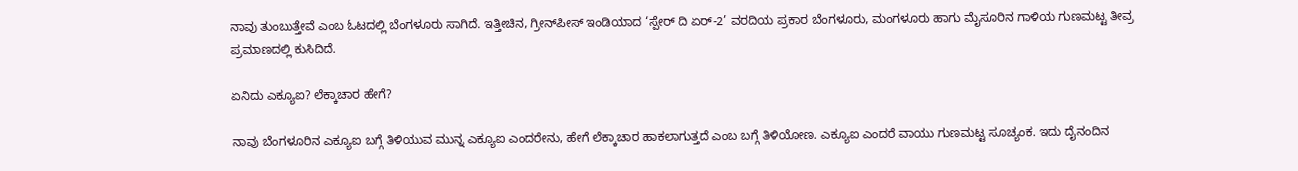ನಾವು ತುಂಬುತ್ತೇವೆ ಎಂಬ ಓಟದಲ್ಲಿ ಬೆಂಗಳೂರು ಸಾಗಿದೆ. ಇತ್ತೀಚಿನ, ಗ್ರೀನ್‌ಪೀಸ್ ಇಂಡಿಯಾದ ‘ಸ್ಪೇರ್ ದಿ ಏರ್-2’ ವರದಿಯ ಪ್ರಕಾರ ಬೆಂಗಳೂರು, ಮಂಗಳೂರು ಹಾಗು ಮೈಸೂರಿನ ಗಾಳಿಯ ಗುಣಮಟ್ಟ ತೀವ್ರ ಪ್ರಮಾಣದಲ್ಲಿ ಕುಸಿದಿದೆ.

ಏನಿದು ಎಕ್ಯೂಐ? ಲೆಕ್ಕಾಚಾರ ಹೇಗೆ?

ನಾವು ಬೆಂಗಳೂರಿನ ಎಕ್ಯೂಐ ಬಗ್ಗೆ ತಿಳಿಯುವ ಮುನ್ನ ಎಕ್ಯೂಐ ಎಂದರೇನು, ಹೇಗೆ ಲೆಕ್ಕಾಚಾರ ಹಾಕಲಾಗುತ್ತದೆ ಎಂಬ ಬಗ್ಗೆ ತಿಳಿಯೋಣ. ಎಕ್ಯೂಐ ಎಂದರೆ ವಾಯು ಗುಣಮಟ್ಟ ಸೂಚ್ಯಂಕ. ಇದು ದೈನಂದಿನ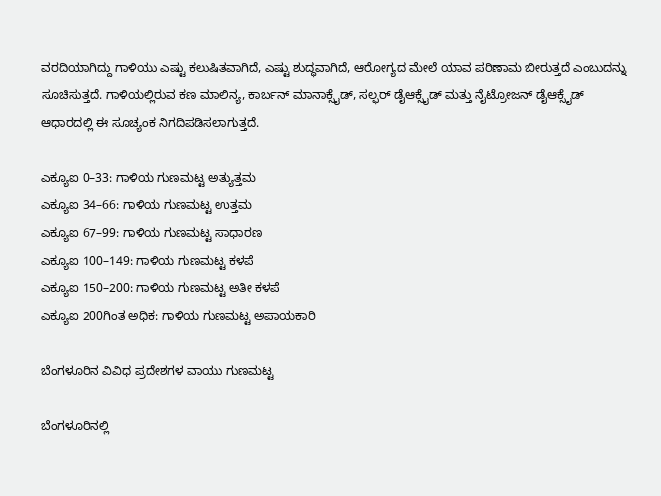ವರದಿಯಾಗಿದ್ದು ಗಾಳಿಯು ಎಷ್ಟು ಕಲುಷಿತವಾಗಿದೆ, ಎಷ್ಟು ಶುದ್ಧವಾಗಿದೆ, ಆರೋಗ್ಯದ ಮೇಲೆ ಯಾವ ಪರಿಣಾಮ ಬೀರುತ್ತದೆ ಎಂಬುದನ್ನು ಸೂಚಿಸುತ್ತದೆ. ಗಾಳಿಯಲ್ಲಿರುವ ಕಣ ಮಾಲಿನ್ಯ, ಕಾರ್ಬನ್ ಮಾನಾಕ್ಸೈಡ್, ಸಲ್ಫರ್ ಡೈಆಕ್ಸೈಡ್ ಮತ್ತು ನೈಟ್ರೋಜನ್ ಡೈಆಕ್ಸೈಡ್ ಆಧಾರದಲ್ಲಿ ಈ ಸೂಚ್ಯಂಕ ನಿಗದಿಪಡಿಸಲಾಗುತ್ತದೆ.

ಎಕ್ಯೂಐ 0–33: ಗಾಳಿಯ ಗುಣಮಟ್ಟ ಅತ್ಯುತ್ತಮ
ಎಕ್ಯೂಐ 34–66: ಗಾಳಿಯ ಗುಣಮಟ್ಟ ಉತ್ತಮ
ಎಕ್ಯೂಐ 67–99: ಗಾಳಿಯ ಗುಣಮಟ್ಟ ಸಾಧಾರಣ
ಎಕ್ಯೂಐ 100–149: ಗಾಳಿಯ ಗುಣಮಟ್ಟ ಕಳಪೆ
ಎಕ್ಯೂಐ 150–200: ಗಾಳಿಯ ಗುಣಮಟ್ಟ ಅತೀ ಕಳಪೆ
ಎಕ್ಯೂಐ 200ಗಿಂತ ಅಧಿಕ: ಗಾಳಿಯ ಗುಣಮಟ್ಟ ಅಪಾಯಕಾರಿ

ಬೆಂಗಳೂರಿನ ವಿವಿಧ ಪ್ರದೇಶಗಳ ವಾಯು ಗುಣಮಟ್ಟ

ಬೆಂಗಳೂರಿನಲ್ಲಿ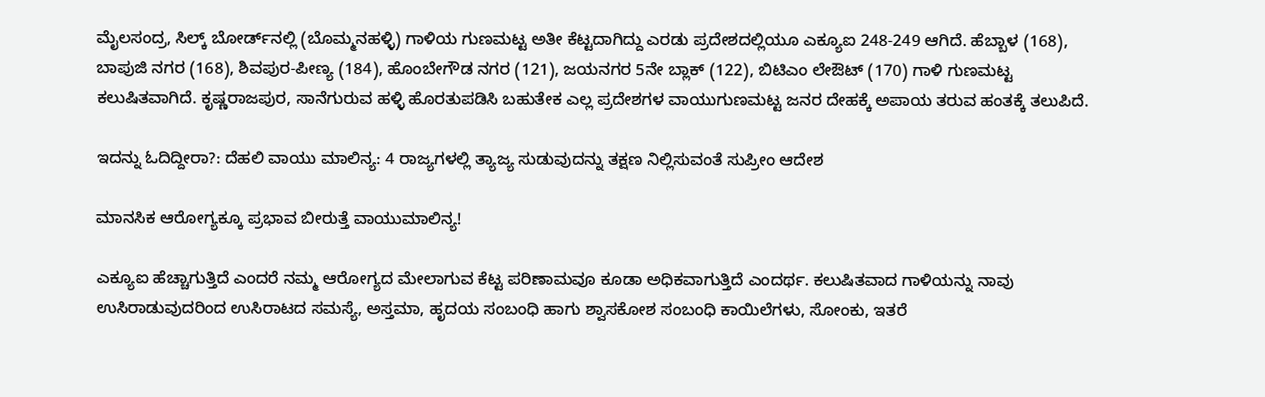ಮೈಲಸಂದ್ರ, ಸಿಲ್ಕ್ ಬೋರ್ಡ್‌ನಲ್ಲಿ (ಬೊಮ್ಮನಹಳ್ಳಿ) ಗಾಳಿಯ ಗುಣಮಟ್ಟ ಅತೀ ಕೆಟ್ಟದಾಗಿದ್ದು ಎರಡು ಪ್ರದೇಶದಲ್ಲಿಯೂ ಎಕ್ಯೂಐ 248-249 ಆಗಿದೆ. ಹೆಬ್ಬಾಳ (168), ಬಾಪುಜಿ ನಗರ (168), ಶಿವಪುರ-ಪೀಣ್ಯ (184), ಹೊಂಬೇಗೌಡ ನಗರ (121), ಜಯನಗರ 5ನೇ ಬ್ಲಾಕ್ (122), ಬಿಟಿಎಂ ಲೇಔಟ್ (170) ಗಾಳಿ ಗುಣಮಟ್ಟ ಕಲುಷಿತವಾಗಿದೆ. ಕೃಷ್ಣರಾಜಪುರ, ಸಾನೆಗುರುವ ಹಳ್ಳಿ ಹೊರತುಪಡಿಸಿ ಬಹುತೇಕ ಎಲ್ಲ ಪ್ರದೇಶಗಳ ವಾಯುಗುಣಮಟ್ಟ ಜನರ ದೇಹಕ್ಕೆ ಅಪಾಯ ತರುವ ಹಂತಕ್ಕೆ ತಲುಪಿದೆ.

ಇದನ್ನು ಓದಿದ್ದೀರಾ?: ದೆಹಲಿ ವಾಯು ಮಾಲಿನ್ಯ: 4 ರಾಜ್ಯಗಳಲ್ಲಿ ತ್ಯಾಜ್ಯ ಸುಡುವುದನ್ನು ತಕ್ಷಣ ನಿಲ್ಲಿಸುವಂತೆ ಸುಪ್ರೀಂ ಆದೇಶ

ಮಾನಸಿಕ ಆರೋಗ್ಯಕ್ಕೂ ಪ್ರಭಾವ ಬೀರುತ್ತೆ ವಾಯುಮಾಲಿನ್ಯ!

ಎಕ್ಯೂಐ ಹೆಚ್ಚಾಗುತ್ತಿದೆ ಎಂದರೆ ನಮ್ಮ ಆರೋಗ್ಯದ ಮೇಲಾಗುವ ಕೆಟ್ಟ ಪರಿಣಾಮವೂ ಕೂಡಾ ಅಧಿಕವಾಗುತ್ತಿದೆ ಎಂದರ್ಥ. ಕಲುಷಿತವಾದ ಗಾಳಿಯನ್ನು ನಾವು ಉಸಿರಾಡುವುದರಿಂದ ಉಸಿರಾಟದ ಸಮಸ್ಯೆ, ಅಸ್ತಮಾ, ಹೃದಯ ಸಂಬಂಧಿ ಹಾಗು ಶ್ವಾಸಕೋಶ ಸಂಬಂಧಿ ಕಾಯಿಲೆಗಳು, ಸೋಂಕು, ಇತರೆ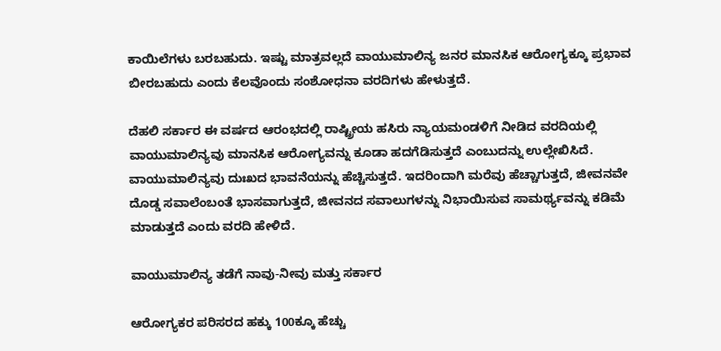ಕಾಯಿಲೆಗಳು ಬರಬಹುದು. ಇಷ್ಟು ಮಾತ್ರವಲ್ಲದೆ ವಾಯುಮಾಲಿನ್ಯ ಜನರ ಮಾನಸಿಕ ಆರೋಗ್ಯಕ್ಕೂ ಪ್ರಭಾವ ಬೀರಬಹುದು ಎಂದು ಕೆಲವೊಂದು ಸಂಶೋಧನಾ ವರದಿಗಳು ಹೇಳುತ್ತದೆ.

ದೆಹಲಿ ಸರ್ಕಾರ ಈ ವರ್ಷದ ಆರಂಭದಲ್ಲಿ ರಾಷ್ಟ್ರೀಯ ಹಸಿರು ನ್ಯಾಯಮಂಡಳಿಗೆ ನೀಡಿದ ವರದಿಯಲ್ಲಿ ವಾಯುಮಾಲಿನ್ಯವು ಮಾನಸಿಕ ಆರೋಗ್ಯವನ್ನು ಕೂಡಾ ಹದಗೆಡಿಸುತ್ತದೆ ಎಂಬುದನ್ನು ಉಲ್ಲೇಖಿಸಿದೆ. ವಾಯುಮಾಲಿನ್ಯವು ದುಃಖದ ಭಾವನೆಯನ್ನು ಹೆಚ್ಚಿಸುತ್ತದೆ. ಇದರಿಂದಾಗಿ ಮರೆವು ಹೆಚ್ಚಾಗುತ್ತದೆ, ಜೀವನವೇ ದೊಡ್ಡ ಸವಾಲೆಂಬಂತೆ ಭಾಸವಾಗುತ್ತದೆ, ಜೀವನದ ಸವಾಲುಗಳನ್ನು ನಿಭಾಯಿಸುವ ಸಾಮರ್ಥ್ಯವನ್ನು ಕಡಿಮೆ ಮಾಡುತ್ತದೆ ಎಂದು ವರದಿ ಹೇಳಿದೆ.

ವಾಯುಮಾಲಿನ್ಯ ತಡೆಗೆ ನಾವು-ನೀವು ಮತ್ತು ಸರ್ಕಾರ

ಆರೋಗ್ಯಕರ ಪರಿಸರದ ಹಕ್ಕು 100ಕ್ಕೂ ಹೆಚ್ಚು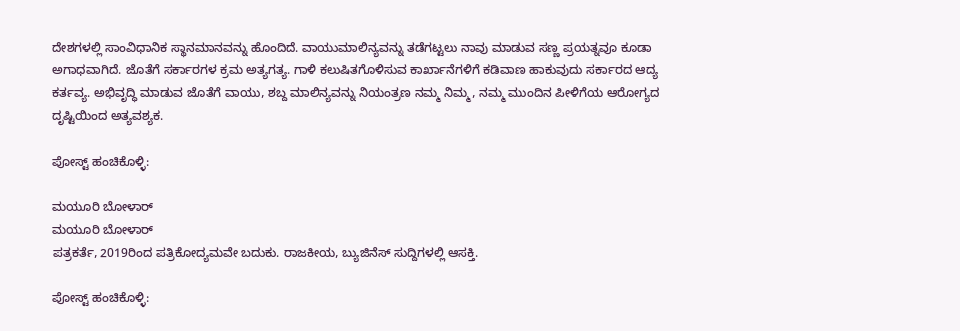ದೇಶಗಳಲ್ಲಿ ಸಾಂವಿಧಾನಿಕ ಸ್ಥಾನಮಾನವನ್ನು ಹೊಂದಿದೆ. ವಾಯುಮಾಲಿನ್ಯವನ್ನು ತಡೆಗಟ್ಟಲು ನಾವು ಮಾಡುವ ಸಣ್ಣ ಪ್ರಯತ್ನವೂ ಕೂಡಾ ಅಗಾಧವಾಗಿದೆ. ಜೊತೆಗೆ ಸರ್ಕಾರಗಳ ಕ್ರಮ ಅತ್ಯಗತ್ಯ. ಗಾಳಿ ಕಲುಷಿತಗೊಳಿಸುವ ಕಾರ್ಖಾನೆಗಳಿಗೆ ಕಡಿವಾಣ ಹಾಕುವುದು ಸರ್ಕಾರದ ಆದ್ಯ ಕರ್ತವ್ಯ. ಅಭಿವೃದ್ಧಿ ಮಾಡುವ ಜೊತೆಗೆ ವಾಯು, ಶಬ್ದ ಮಾಲಿನ್ಯವನ್ನು ನಿಯಂತ್ರಣ ನಮ್ಮ ನಿಮ್ಮ, ನಮ್ಮ ಮುಂದಿನ ಪೀಳಿಗೆಯ ಆರೋಗ್ಯದ ದೃಷ್ಟಿಯಿಂದ ಅತ್ಯವಶ್ಯಕ.

ಪೋಸ್ಟ್ ಹಂಚಿಕೊಳ್ಳಿ:

ಮಯೂರಿ ಬೋಳಾರ್
ಮಯೂರಿ ಬೋಳಾರ್
ಪತ್ರಕರ್ತೆ, 2019ರಿಂದ ಪತ್ರಿಕೋದ್ಯಮವೇ ಬದುಕು. ರಾಜಕೀಯ, ಬ್ಯುಜಿನೆಸ್‌ ಸುದ್ದಿಗಳಲ್ಲಿ ಆಸಕ್ತಿ.

ಪೋಸ್ಟ್ ಹಂಚಿಕೊಳ್ಳಿ: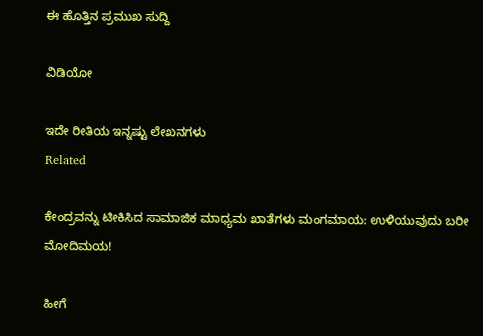ಈ ಹೊತ್ತಿನ ಪ್ರಮುಖ ಸುದ್ದಿ

ವಿಡಿಯೋ

ಇದೇ ರೀತಿಯ ಇನ್ನಷ್ಟು ಲೇಖನಗಳು
Related

ಕೇಂದ್ರವನ್ನು ಟೀಕಿಸಿದ ಸಾಮಾಜಿಕ ಮಾಧ್ಯಮ ಖಾತೆಗಳು ಮಂಗಮಾಯ: ಉಳಿಯುವುದು ಬರೀ ಮೋದಿಮಯ!

ಹೀಗೆ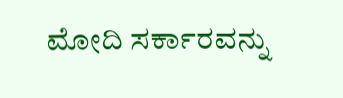ಮೋದಿ ಸರ್ಕಾರವನ್ನು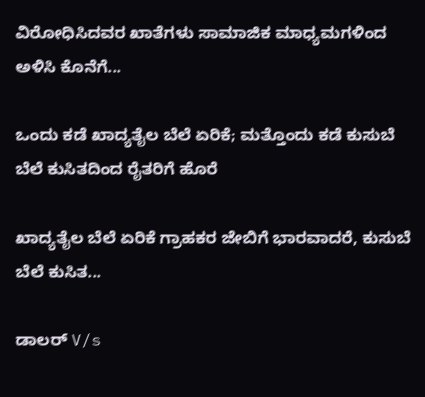ವಿರೋಧಿಸಿದವರ ಖಾತೆಗಳು ಸಾಮಾಜಿಕ ಮಾಧ್ಯಮಗಳಿಂದ ಅಳಿಸಿ ಕೊನೆಗೆ...

ಒಂದು ಕಡೆ ಖಾದ್ಯತೈಲ ಬೆಲೆ ಏರಿಕೆ; ಮತ್ತೊಂದು ಕಡೆ ಕುಸುಬೆ ಬೆಲೆ ಕುಸಿತದಿಂದ ರೈತರಿಗೆ ಹೊರೆ

ಖಾದ್ಯತೈಲ ಬೆಲೆ ಏರಿಕೆ ಗ್ರಾಹಕರ ಜೇಬಿಗೆ ಭಾರವಾದರೆ, ಕುಸುಬೆ ಬೆಲೆ ಕುಸಿತ...

ಡಾಲರ್ V/s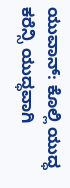ಯುವಾನ್: ಕೊಲ್ಲಿ ಯುದ್ಧ ಕರೆನ್ಸಿ ಯುದ್ಧವಾಗಿ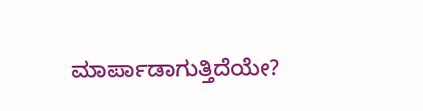ಮಾರ್ಪಾಡಾಗುತ್ತಿದೆಯೇ?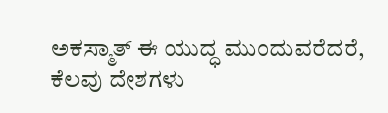ಅಕಸ್ಮಾತ್ ಈ ಯುದ್ಧ ಮುಂದುವರೆದರೆ, ಕೆಲವು ದೇಶಗಳು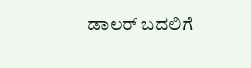ಡಾಲರ್ ಬದಲಿಗೆ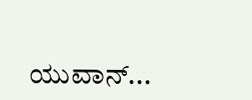ಯುವಾನ್...